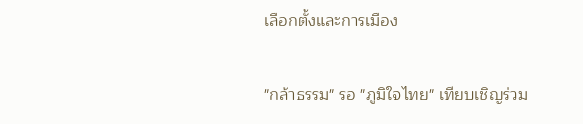เลือกตั้งและการเมือง

"กล้าธรรม" รอ "ภูมิใจไทย" เทียบเชิญร่วม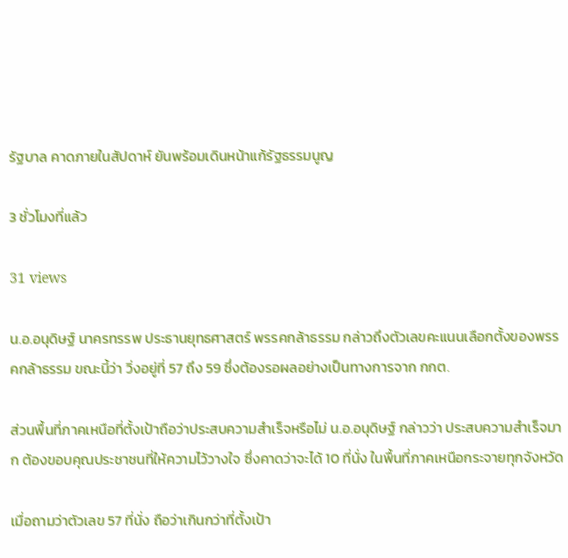รัฐบาล คาดภายในสัปดาห์ ยันพร้อมเดินหน้าแก้รัฐธรรมนูญ

3 ชั่วโมงที่แล้ว

31 views

น.อ.อนุดิษฐ์ นาครทรรพ ประธานยุทธศาสตร์ พรรคกล้าธรรม กล่าวถึงตัวเลขคะแนนเลือกตั้งของพรรคกล้าธรรม ขณะนี้ว่า วิ่งอยู่ที่ 57 ถึง 59 ซึ่งต้องรอผลอย่างเป็นทางการจาก กกต.

ส่วนพื้นที่ภาคเหนือที่ตั้งเป้าถือว่าประสบความสำเร็จหรือไม่ น.อ.อนุดิษฐ์ กล่าวว่า ประสบความสำเร็จมาก ต้องขอบคุณประชาชนที่ให้ความไว้วางใจ ซึ่งคาดว่าจะได้ 10 ที่นั่ง ในพื้นที่ภาคเหนือกระจายทุกจังหวัด

เมื่อถามว่าตัวเลข 57 ที่นั่ง ถือว่าเกินกว่าที่ตั้งเป้า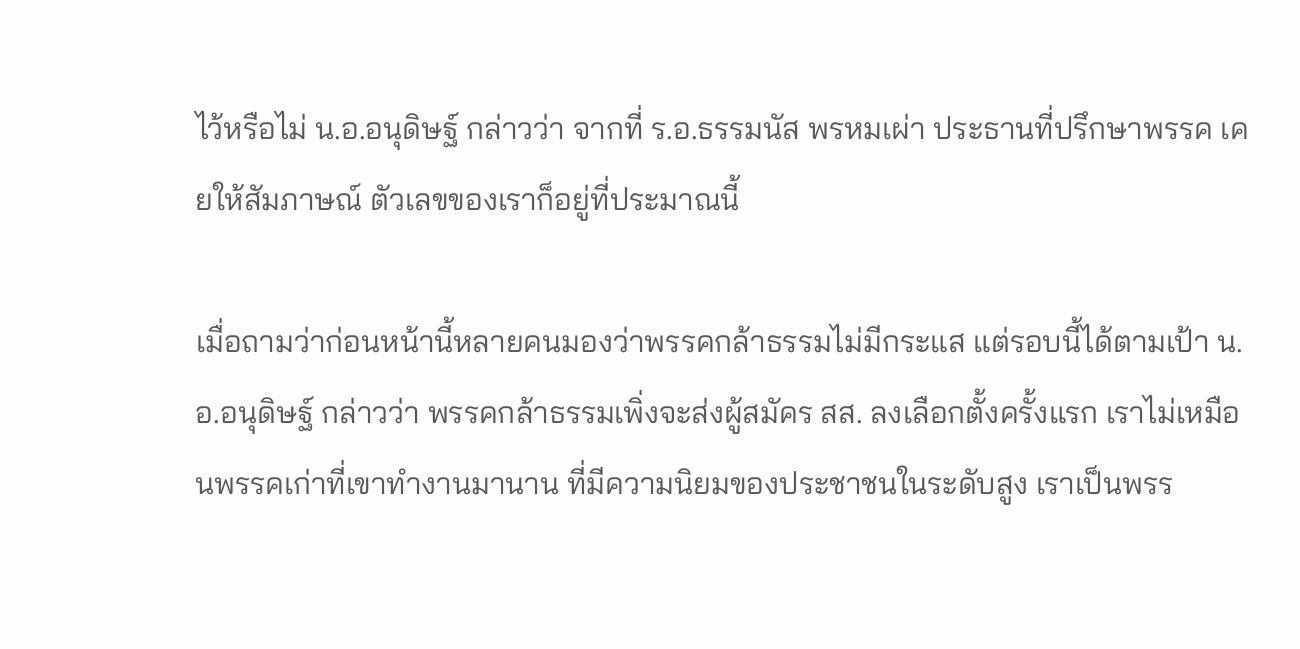ไว้หรือไม่ น.อ.อนุดิษฐ์ กล่าวว่า จากที่ ร.อ.ธรรมนัส พรหมเผ่า ประธานที่ปรึกษาพรรค เคยให้สัมภาษณ์ ตัวเลขของเราก็อยู่ที่ประมาณนี้

เมื่อถามว่าก่อนหน้านี้หลายคนมองว่าพรรคกล้าธรรมไม่มีกระแส แต่รอบนี้ได้ตามเป้า น.อ.อนุดิษฐ์ กล่าวว่า พรรคกล้าธรรมเพิ่งจะส่งผู้สมัคร สส. ลงเลือกตั้งครั้งแรก เราไม่เหมือนพรรคเก่าที่เขาทำงานมานาน ที่มีความนิยมของประชาชนในระดับสูง เราเป็นพรร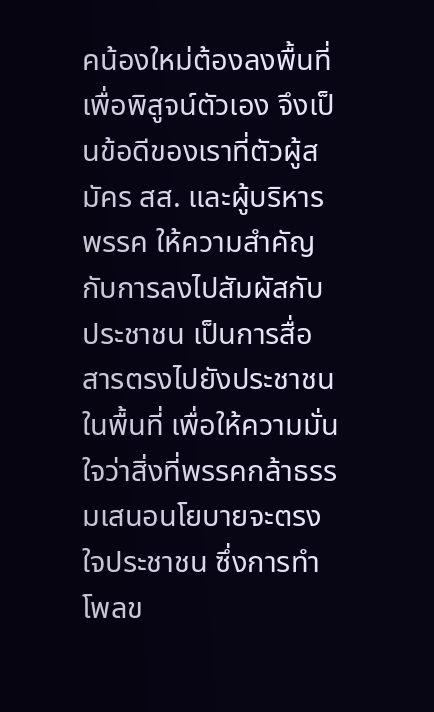คน้องใหม่ต้องลงพื้นที่เพื่อพิสูจน์ตัวเอง จึงเป็นข้อดีของเราที่ตัวผู้สมัคร สส. และผู้บริหารพรรค ให้ความสำคัญกับการลงไปสัมผัสกับประชาชน เป็นการสื่อสารตรงไปยังประชาชนในพื้นที่ เพื่อให้ความมั่นใจว่าสิ่งที่พรรคกล้าธรรมเสนอนโยบายจะตรงใจประชาชน ซึ่งการทำโพลข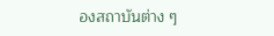องสถาบันต่าง ๆ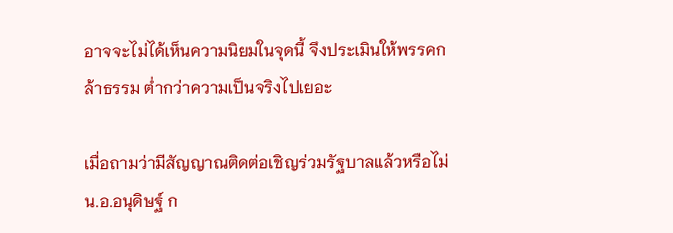อาจจะไม่ได้เห็นความนิยมในจุดนี้ จึงประเมินให้พรรคกล้าธรรม ต่ำกว่าความเป็นจริงไปเยอะ

เมื่อถามว่ามีสัญญาณติดต่อเชิญร่วมรัฐบาลแล้วหรือไม่ น.อ.อนุดิษฐ์ ก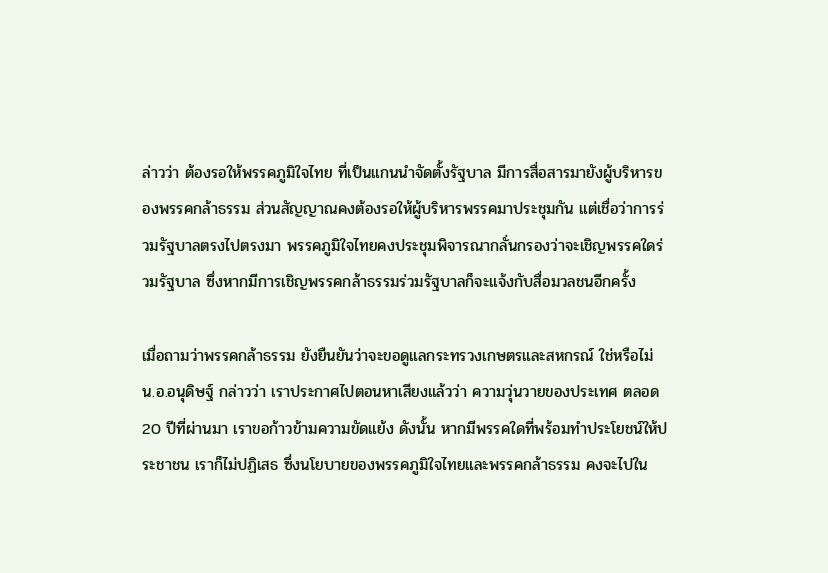ล่าวว่า ต้องรอให้พรรคภูมิใจไทย ที่เป็นแกนนำจัดตั้งรัฐบาล มีการสื่อสารมายังผู้บริหารของพรรคกล้าธรรม ส่วนสัญญาณคงต้องรอให้ผู้บริหารพรรคมาประชุมกัน แต่เชื่อว่าการร่วมรัฐบาลตรงไปตรงมา พรรคภูมิใจไทยคงประชุมพิจารณากลั่นกรองว่าจะเชิญพรรคใดร่วมรัฐบาล ซึ่งหากมีการเชิญพรรคกล้าธรรมร่วมรัฐบาลก็จะแจ้งกับสื่อมวลชนอีกครั้ง

เมื่อถามว่าพรรคกล้าธรรม ยังยืนยันว่าจะขอดูแลกระทรวงเกษตรและสหกรณ์ ใช่หรือไม่ น.อ.อนุดิษฐ์ กล่าวว่า เราประกาศไปตอนหาเสียงแล้วว่า ความวุ่นวายของประเทศ ตลอด 20 ปีที่ผ่านมา เราขอก้าวข้ามความขัดแย้ง ดังนั้น หากมีพรรคใดที่พร้อมทำประโยชน์ให้ประชาชน เราก็ไม่ปฏิเสธ ซึ่งนโยบายของพรรคภูมิใจไทยและพรรคกล้าธรรม คงจะไปใน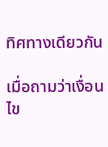ทิศทางเดียวกัน

เมื่อถามว่าเงื่อนไข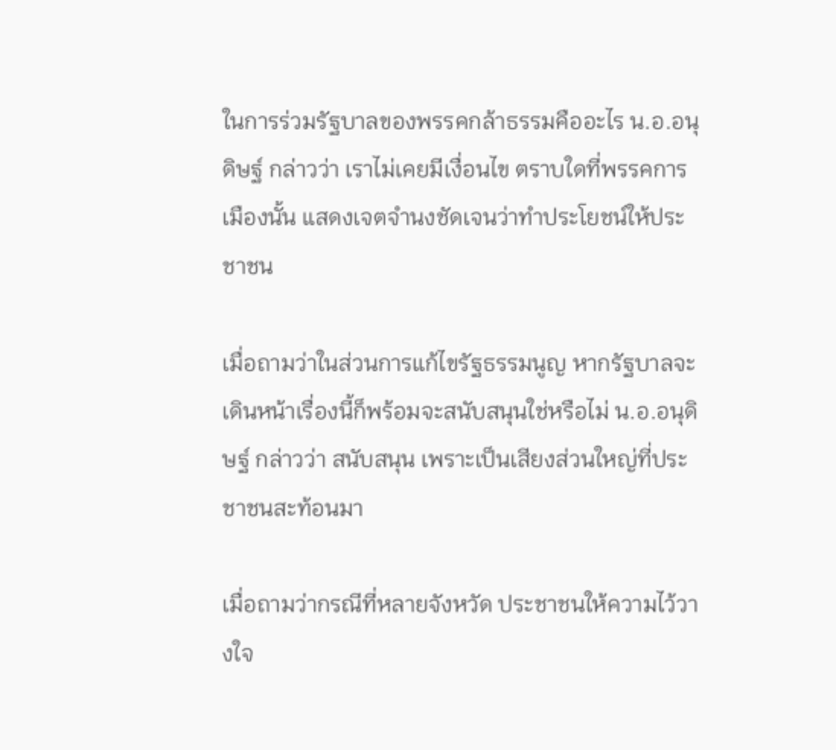ในการร่วมรัฐบาลของพรรคกล้าธรรมคืออะไร น.อ.อนุดิษฐ์ กล่าวว่า เราไม่เคยมีเงื่อนไข ตราบใดที่พรรคการเมืองนั้น แสดงเจตจำนงชัดเจนว่าทำประโยชน์ให้ประชาชน

เมื่อถามว่าในส่วนการแก้ไขรัฐธรรมนูญ หากรัฐบาลจะเดินหน้าเรื่องนี้ก็พร้อมจะสนับสนุนใช่หรือไม่ น.อ.อนุดิษฐ์ กล่าวว่า สนับสนุน เพราะเป็นเสียงส่วนใหญ่ที่ประชาชนสะท้อนมา

เมื่อถามว่ากรณีที่หลายจังหวัด ประชาชนให้ความไว้วางใจ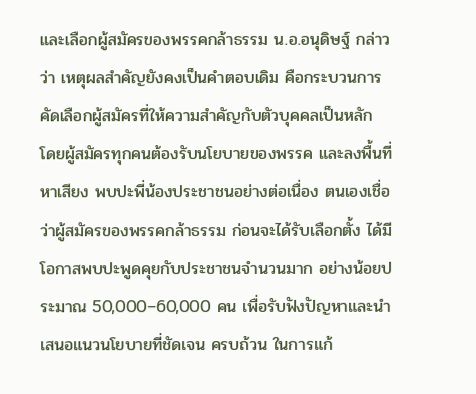และเลือกผู้สมัครของพรรคกล้าธรรม น.อ.อนุดิษฐ์ กล่าวว่า เหตุผลสำคัญยังคงเป็นคำตอบเดิม คือกระบวนการคัดเลือกผู้สมัครที่ให้ความสำคัญกับตัวบุคคลเป็นหลัก โดยผู้สมัครทุกคนต้องรับนโยบายของพรรค และลงพื้นที่หาเสียง พบปะพี่น้องประชาชนอย่างต่อเนื่อง ตนเองเชื่อว่าผู้สมัครของพรรคกล้าธรรม ก่อนจะได้รับเลือกตั้ง ได้มีโอกาสพบปะพูดคุยกับประชาชนจำนวนมาก อย่างน้อยประมาณ 50,000–60,000 คน เพื่อรับฟังปัญหาและนำเสนอแนวนโยบายที่ชัดเจน ครบถ้วน ในการแก้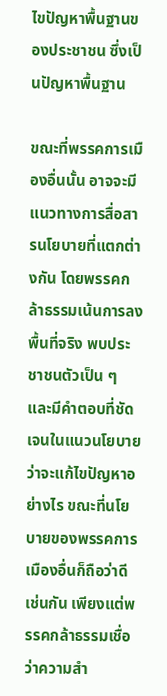ไขปัญหาพื้นฐานของประชาชน ซึ่งเป็นปัญหาพื้นฐาน

ขณะที่พรรคการเมืองอื่นนั้น อาจจะมีแนวทางการสื่อสารนโยบายที่แตกต่างกัน โดยพรรคกล้าธรรมเน้นการลงพื้นที่จริง พบประชาชนตัวเป็น ๆ และมีคำตอบที่ชัดเจนในแนวนโยบาย ว่าจะแก้ไขปัญหาอย่างไร ขณะที่นโยบายของพรรคการเมืองอื่นก็ถือว่าดีเช่นกัน เพียงแต่พรรคกล้าธรรมเชื่อว่าความสำ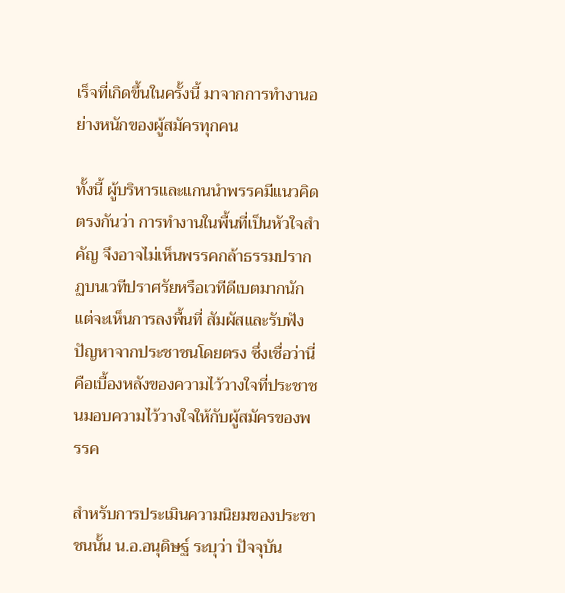เร็จที่เกิดขึ้นในครั้งนี้ มาจากการทำงานอย่างหนักของผู้สมัครทุกคน

ทั้งนี้ ผู้บริหารและแกนนำพรรคมีแนวคิดตรงกันว่า การทำงานในพื้นที่เป็นหัวใจสำคัญ จึงอาจไม่เห็นพรรคกล้าธรรมปรากฏบนเวทีปราศรัยหรือเวทีดีเบตมากนัก แต่จะเห็นการลงพื้นที่ สัมผัสและรับฟังปัญหาจากประชาชนโดยตรง ซึ่งเชื่อว่านี่คือเบื้องหลังของความไว้วางใจที่ประชาชนมอบความไว้วางใจให้กับผู้สมัครของพรรค

สำหรับการประเมินความนิยมของประชาชนนั้น น.อ.อนุดิษฐ์ ระบุว่า ปัจจุบัน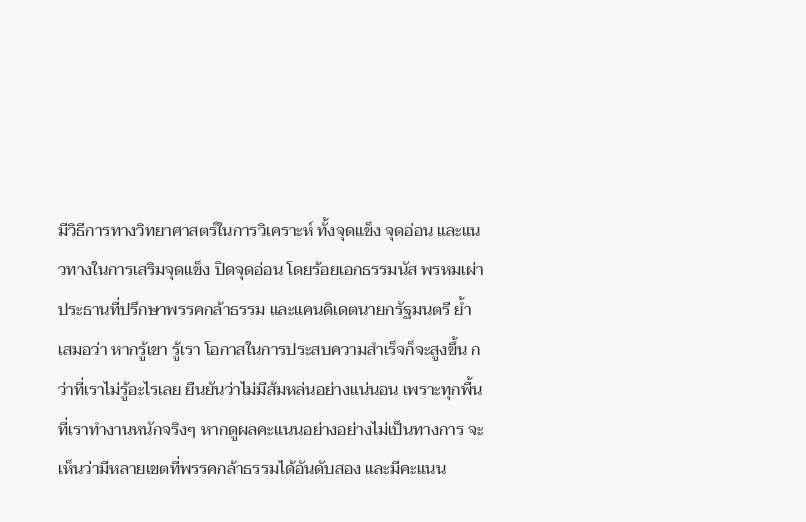มีวิธีการทางวิทยาศาสตร์ในการวิเคราะห์ ทั้งจุดแข็ง จุดอ่อน และแนวทางในการเสริมจุดแข็ง ปิดจุดอ่อน โดยร้อยเอกธรรมนัส พรหมเผ่า ประธานที่ปรึกษาพรรคกล้าธรรม และแคนดิเดตนายกรัฐมนตรี ย้ำเสมอว่า หากรู้เขา รู้เรา โอกาสในการประสบความสำเร็จก็จะสูงขึ้น กว่าที่เราไม่รู้อะไรเลย ยืนยันว่าไม่มีส้มหล่นอย่างแน่นอน เพราะทุกพื้นที่เราทำงานหนักจริงๆ หากดูผลคะแนนอย่างอย่างไม่เป็นทางการ จะเห็นว่ามีหลายเขตที่พรรคกล้าธรรมได้อันดับสอง และมีคะแนน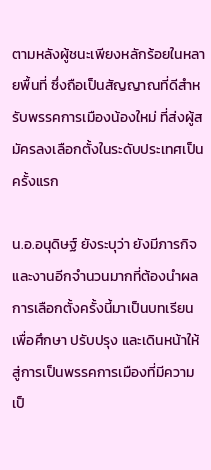ตามหลังผู้ชนะเพียงหลักร้อยในหลายพื้นที่ ซึ่งถือเป็นสัญญาณที่ดีสำหรับพรรคการเมืองน้องใหม่ ที่ส่งผู้สมัครลงเลือกตั้งในระดับประเทศเป็นครั้งแรก

น.อ.อนุดิษฐ์ ยังระบุว่า ยังมีภารกิจและงานอีกจำนวนมากที่ต้องนำผลการเลือกตั้งครั้งนี้มาเป็นบทเรียน เพื่อศึกษา ปรับปรุง และเดินหน้าให้สู่การเป็นพรรคการเมืองที่มีความเป็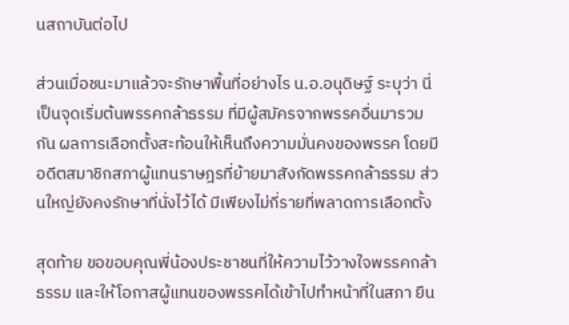นสถาบันต่อไป

ส่วนเมื่อชนะมาแล้วจะรักษาพื้นที่อย่างไร น.อ.อนุดิษฐ์ ระบุว่า นี่เป็นจุดเริ่มต้นพรรคกล้าธรรม ที่มีผู้สมัครจากพรรคอื่นมารวมกัน ผลการเลือกตั้งสะท้อนให้เห็นถึงความมั่นคงของพรรค โดยมีอดีตสมาชิกสภาผู้แทนราษฎรที่ย้ายมาสังกัดพรรคกล้าธรรม ส่วนใหญ่ยังคงรักษาที่นั่งไว้ได้ มีเพียงไม่กี่รายที่พลาดการเลือกตั้ง

สุดท้าย ขอขอบคุณพี่น้องประชาชนที่ให้ความไว้วางใจพรรคกล้าธรรม และให้โอกาสผู้แทนของพรรคได้เข้าไปทำหน้าที่ในสภา ยืน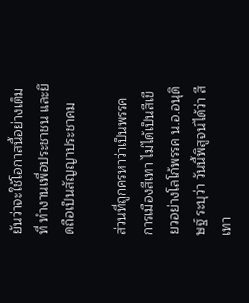ยันว่าจะใช้โอกาสนี้อย่างเต็มที่ ทำงานเพื่อประชาชน และยึดถือเป็นสัญญาประชาคม

ส่วนที่ถูกครหาว่าเป็นพรรคการเมืองสีเทา ไม่ได้เป็นสีเขียวอย่างโลโก้พรรค น.อ.อนุดิษฐ์ ระบุว่า วันนี้พิสูจน์ได้ว่า สีเทา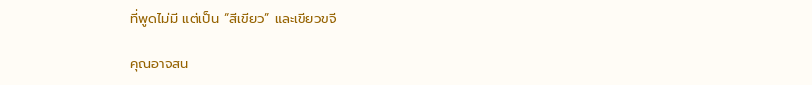ที่พูดไม่มี แต่เป็น “สีเขียว” และเขียวขจี

คุณอาจสน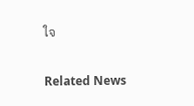ใจ

Related News